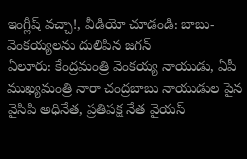ఇంగ్లీష్ వచ్చా!, వీడియో చూడండి: బాబు-వెంకయ్యలను దులిపిన జగన్
ఏలూరు: కేంద్రమంత్రి వెంకయ్య నాయుడు, ఏపీ ముఖ్యమంత్రి నారా చంద్రబాబు నాయుడుల పైన వైసిపి అధినేత, ప్రతిపక్ష నేత వైయస్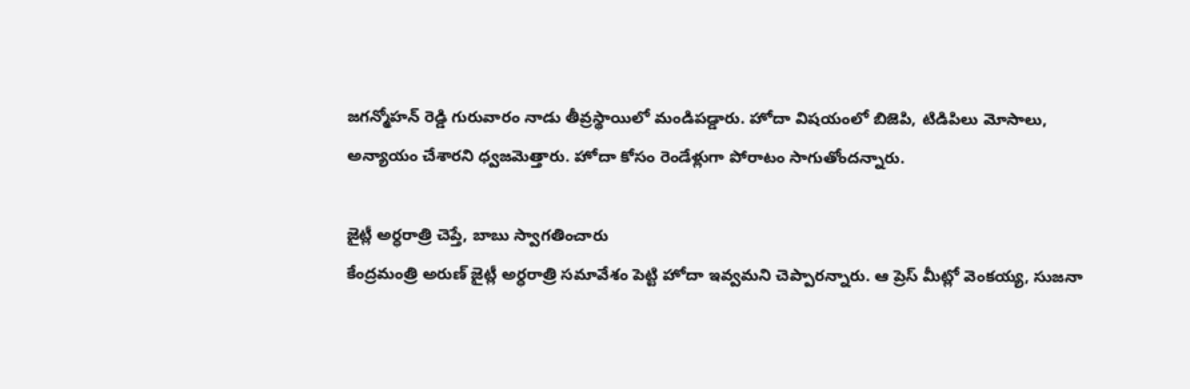జగన్మోహన్ రెడ్డి గురువారం నాడు తీవ్రస్థాయిలో మండిపడ్డారు. హోదా విషయంలో బిజెపి, టిడిపిలు మోసాలు, అన్యాయం చేశారని ధ్వజమెత్తారు. హోదా కోసం రెండేళ్లుగా పోరాటం సాగుతోందన్నారు.

జైట్లీ అర్ధరాత్రి చెప్తే, బాబు స్వాగతించారు
కేంద్రమంత్రి అరుణ్ జైట్లీ అర్ధరాత్రి సమావేశం పెట్టి హోదా ఇవ్వమని చెప్పారన్నారు. ఆ ప్రెస్ మీట్లో వెంకయ్య, సుజనా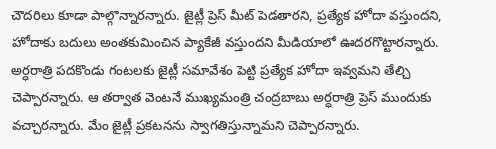చౌదరిలు కూడా పాల్గొన్నారన్నారు. జైట్లీ ప్రెస్ మీట్ పెడతారని, ప్రత్యేక హోదా వస్తుందని, హోదాకు బదులు అంతకుమించిన ప్యాకేజీ వస్తుందని మీడియాలో ఊదరగొట్టారన్నారు. అర్ధరాత్రి పదకొండు గంటలకు జైట్లీ సమావేశం పెట్టి ప్రత్యేక హోదా ఇవ్వమని తేల్చి చెప్పారన్నారు. ఆ తర్వాత వెంటనే ముఖ్యమంత్రి చంద్రబాబు అర్ధరాత్రి ప్రెస్ ముందుకు వచ్చారన్నారు. మేం జైట్లీ ప్రకటనను స్వాగతిస్తున్నామని చెప్పారన్నారు.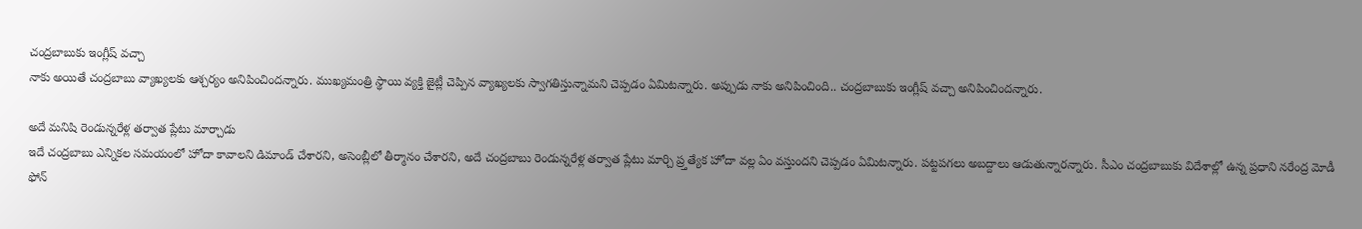చంద్రబాబుకు ఇంగ్లీష్ వచ్చా
నాకు అయితే చంద్రబాబు వ్యాఖ్యలకు ఆశ్చర్యం అనిపించిందన్నారు. ముఖ్యమంత్రి స్థాయి వ్యక్తి జైట్లీ చెప్పిన వ్యాఖ్యలకు స్వాగతిస్తున్నామని చెప్పడం ఏమిటన్నారు. అప్పుడు నాకు అనిపించింది.. చంద్రబాబుకు ఇంగ్లీష్ వచ్చా అనిపించిందన్నారు.

అదే మనిషి రెండున్నరేళ్ల తర్వాత ప్లేటు మార్చాడు
ఇదే చంద్రబాబు ఎన్నికల సమయంలో హోదా కావాలని డిమాండ్ చేశారని, అసెంబ్లీలో తీర్మానం చేశారని, అదే చంద్రబాబు రెండున్నరేళ్ల తర్వాత ప్లేటు మార్చి ప్ర్తత్యేక హోదా వల్ల ఏం వస్తుందని చెప్పడం ఏమిటన్నారు. పట్టపగలు అబద్దాలు ఆడుతున్నారన్నారు. సీఎం చంద్రబాబుకు విదేశాల్లో ఉన్న ప్రధాని నరేంద్ర మోడీ ఫోన్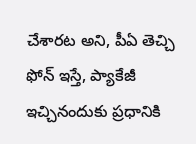చేశారట అని, పీఏ తెచ్చి ఫోన్ ఇస్తే, ప్యాకేజీ ఇచ్చినందుకు ప్రధానికి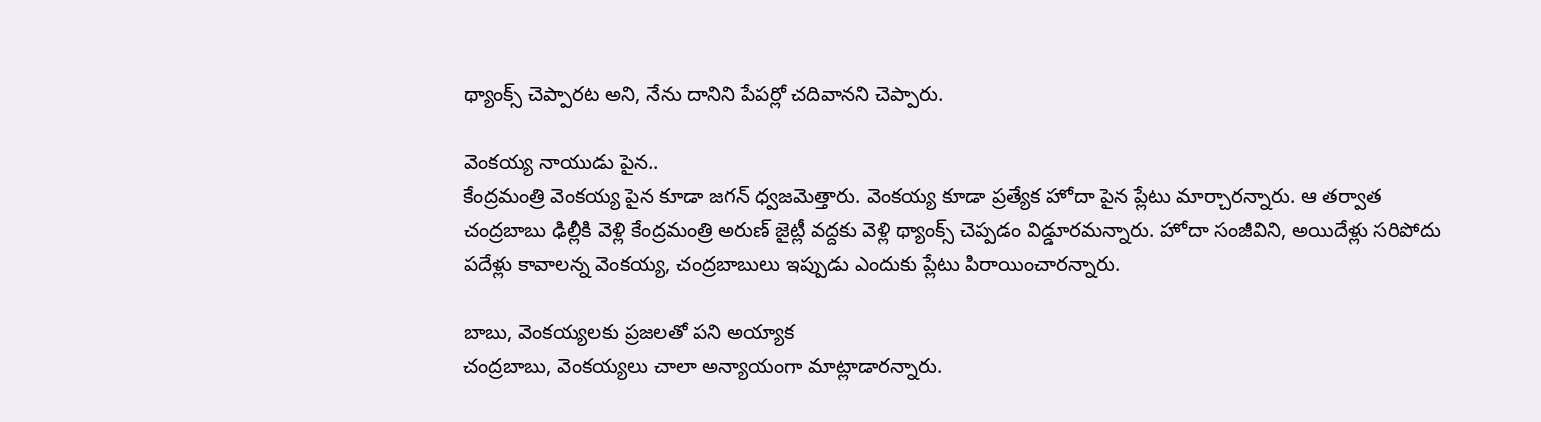థ్యాంక్స్ చెప్పారట అని, నేను దానిని పేపర్లో చదివానని చెప్పారు.

వెంకయ్య నాయుడు పైన..
కేంద్రమంత్రి వెంకయ్య పైన కూడా జగన్ ధ్వజమెత్తారు. వెంకయ్య కూడా ప్రత్యేక హోదా పైన ప్లేటు మార్చారన్నారు. ఆ తర్వాత చంద్రబాబు ఢిల్లీకి వెళ్లి కేంద్రమంత్రి అరుణ్ జైట్లీ వద్దకు వెళ్లి థ్యాంక్స్ చెప్పడం విడ్డూరమన్నారు. హోదా సంజీవిని, అయిదేళ్లు సరిపోదు పదేళ్లు కావాలన్న వెంకయ్య, చంద్రబాబులు ఇప్పుడు ఎందుకు ప్లేటు పిరాయించారన్నారు.

బాబు, వెంకయ్యలకు ప్రజలతో పని అయ్యాక
చంద్రబాబు, వెంకయ్యలు చాలా అన్యాయంగా మాట్లాడారన్నారు.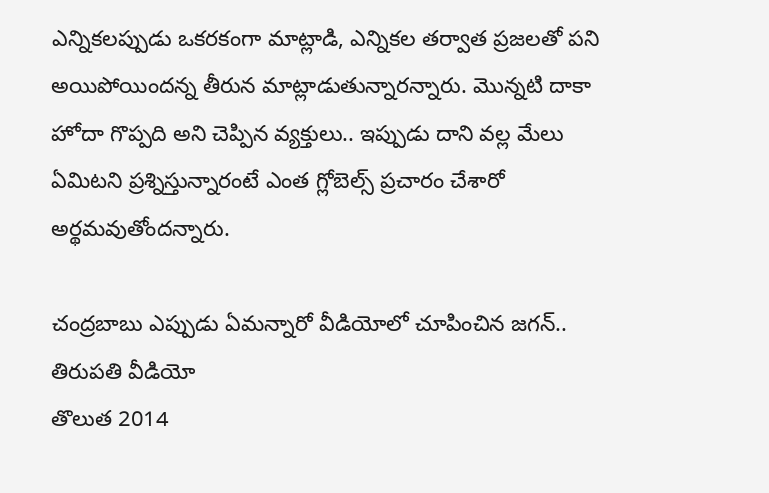ఎన్నికలప్పుడు ఒకరకంగా మాట్లాడి, ఎన్నికల తర్వాత ప్రజలతో పని అయిపోయిందన్న తీరున మాట్లాడుతున్నారన్నారు. మొన్నటి దాకా హోదా గొప్పది అని చెప్పిన వ్యక్తులు.. ఇప్పుడు దాని వల్ల మేలు ఏమిటని ప్రశ్నిస్తున్నారంటే ఎంత గ్లోబెల్స్ ప్రచారం చేశారో అర్థమవుతోందన్నారు.

చంద్రబాబు ఎప్పుడు ఏమన్నారో వీడియోలో చూపించిన జగన్.. తిరుపతి వీడియో
తొలుత 2014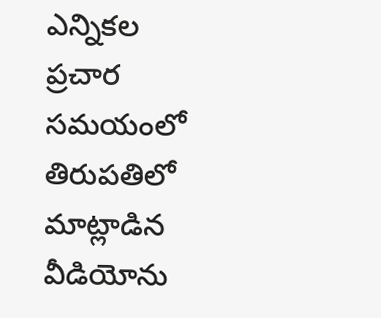ఎన్నికల ప్రచార సమయంలో తిరుపతిలో మాట్లాడిన వీడియోను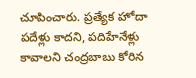చూపించారు. ప్రత్యేక హోదా పదేళ్లు కాదని, పదిహేనేళ్లు కావాలని చంద్రబాబు కోరిన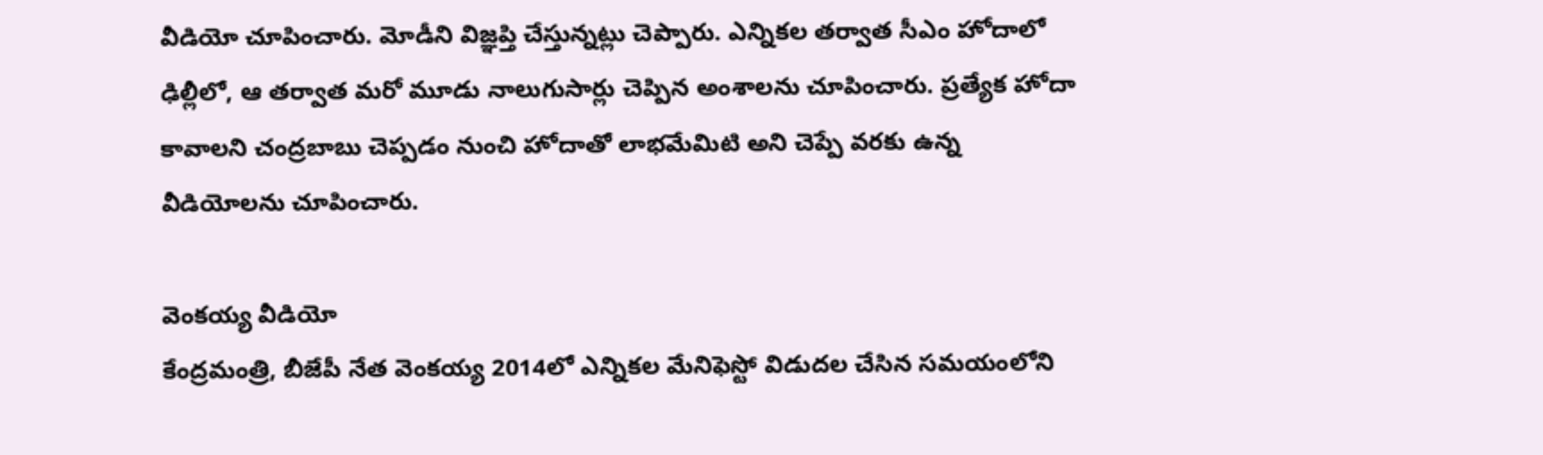వీడియో చూపించారు. మోడీని విజ్ఞప్తి చేస్తున్నట్లు చెప్పారు. ఎన్నికల తర్వాత సీఎం హోదాలో ఢిల్లీలో, ఆ తర్వాత మరో మూడు నాలుగుసార్లు చెప్పిన అంశాలను చూపించారు. ప్రత్యేక హోదా కావాలని చంద్రబాబు చెప్పడం నుంచి హోదాతో లాభమేమిటి అని చెప్పే వరకు ఉన్న వీడియోలను చూపించారు.

వెంకయ్య వీడియో
కేంద్రమంత్రి, బీజేపీ నేత వెంకయ్య 2014లో ఎన్నికల మేనిఫెస్టో విడుదల చేసిన సమయంలోని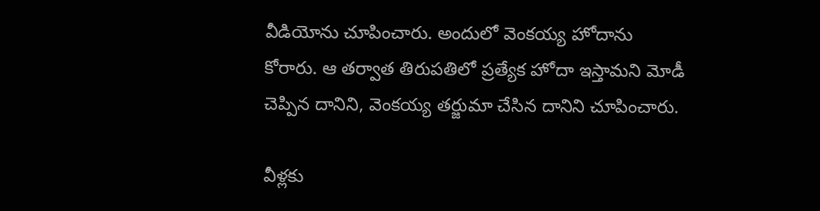వీడియోను చూపించారు. అందులో వెంకయ్య హోదాను కోరారు. ఆ తర్వాత తిరుపతిలో ప్రత్యేక హోదా ఇస్తామని మోడీ చెప్పిన దానిని, వెంకయ్య తర్జుమా చేసిన దానిని చూపించారు.

వీళ్లకు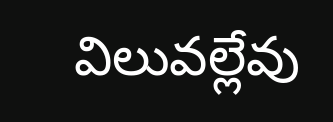విలువల్లేవు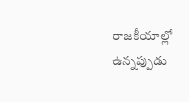రాజకీయాల్లో ఉన్నప్పుడు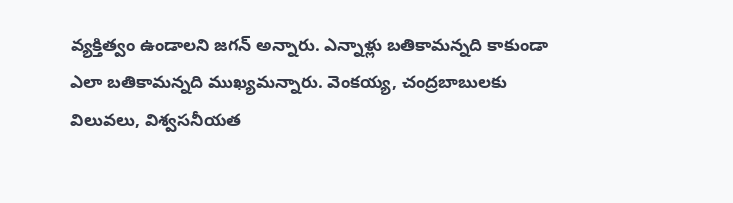వ్యక్తిత్వం ఉండాలని జగన్ అన్నారు. ఎన్నాళ్లు బతికామన్నది కాకుండా ఎలా బతికామన్నది ముఖ్యమన్నారు. వెంకయ్య, చంద్రబాబులకు విలువలు, విశ్వసనీయత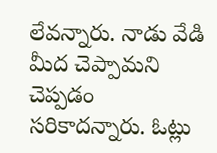లేవన్నారు. నాడు వేడి మీద చెప్పామని చెప్పడం సరికాదన్నారు. ఓట్లు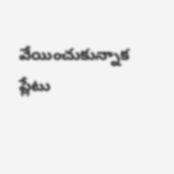వేయించుకున్నాక ప్లేటు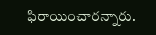ఫిరాయించారన్నారు.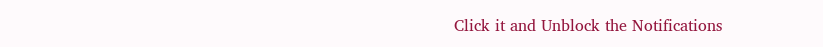Click it and Unblock the Notifications